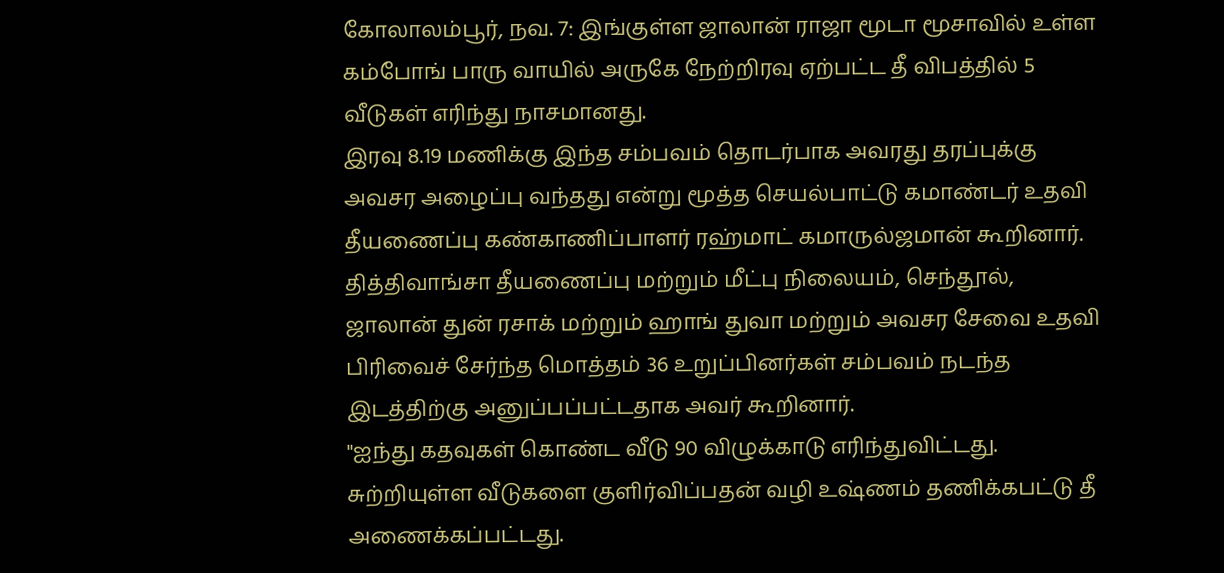கோலாலம்பூர், நவ. 7: இங்குள்ள ஜாலான் ராஜா மூடா மூசாவில் உள்ள கம்போங் பாரு வாயில் அருகே நேற்றிரவு ஏற்பட்ட தீ விபத்தில் 5 வீடுகள் எரிந்து நாசமானது.
இரவு 8.19 மணிக்கு இந்த சம்பவம் தொடர்பாக அவரது தரப்புக்கு அவசர அழைப்பு வந்தது என்று மூத்த செயல்பாட்டு கமாண்டர் உதவி தீயணைப்பு கண்காணிப்பாளர் ரஹ்மாட் கமாருல்ஜமான் கூறினார்.
தித்திவாங்சா தீயணைப்பு மற்றும் மீட்பு நிலையம், செந்தூல், ஜாலான் துன் ரசாக் மற்றும் ஹாங் துவா மற்றும் அவசர சேவை உதவி பிரிவைச் சேர்ந்த மொத்தம் 36 உறுப்பினர்கள் சம்பவம் நடந்த இடத்திற்கு அனுப்பப்பட்டதாக அவர் கூறினார்.
"ஐந்து கதவுகள் கொண்ட வீடு 90 விழுக்காடு எரிந்துவிட்டது. சுற்றியுள்ள வீடுகளை குளிர்விப்பதன் வழி உஷ்ணம் தணிக்கபட்டு தீ அணைக்கப்பட்டது.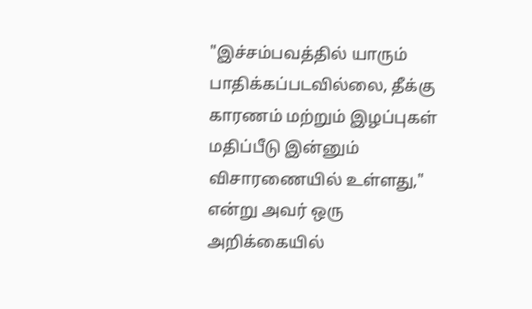"இச்சம்பவத்தில் யாரும் பாதிக்கப்படவில்லை, தீக்கு காரணம் மற்றும் இழப்புகள் மதிப்பீடு இன்னும் விசாரணையில் உள்ளது," என்று அவர் ஒரு அறிக்கையில்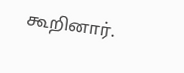கூறினார்.